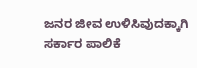ಜನರ ಜೀವ ಉಳಿಸಿವುದಕ್ಕಾಗಿ ಸರ್ಕಾರ ಪಾಲಿಕೆ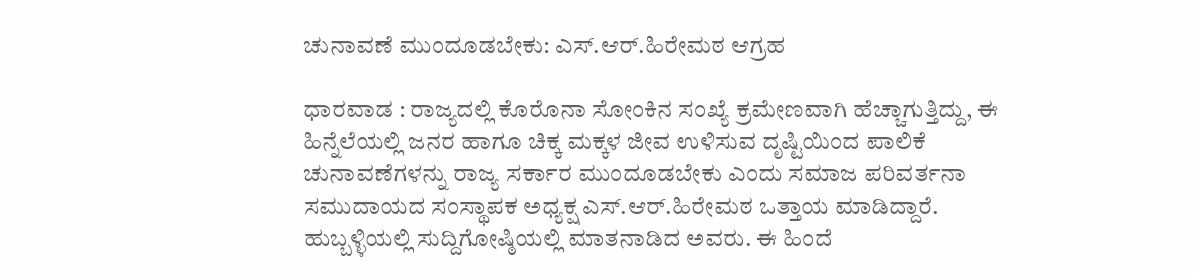ಚುನಾವಣೆ ಮುಂದೂಡಬೇಕು: ಎಸ್.ಆರ್.ಹಿರೇಮಠ ಆಗ್ರಹ

ಧಾರವಾಡ : ರಾಜ್ಯದಲ್ಲಿ ಕೊರೊನಾ ಸೋಂಕಿನ ಸಂಖ್ಯೆ ಕ್ರಮೇಣವಾಗಿ ಹೆಚ್ಚಾಗುತ್ತಿದ್ದು, ಈ ಹಿನ್ನೆಲೆಯಲ್ಲಿ ಜನರ ಹಾಗೂ ಚಿಕ್ಕ ಮಕ್ಕಳ ಜೀವ ಉಳಿಸುವ ದೃಷ್ಟಿಯಿಂದ ಪಾಲಿಕೆ ಚುನಾವಣೆಗಳನ್ನು ರಾಜ್ಯ ಸರ್ಕಾರ ಮುಂದೂಡಬೇಕು ಎಂದು ಸಮಾಜ ಪರಿವರ್ತನಾ ಸಮುದಾಯದ ಸಂಸ್ಥಾಪಕ ಅಧ್ಯಕ್ಷ ಎಸ್.ಆರ್.ಹಿರೇಮಠ ಒತ್ತಾಯ ಮಾಡಿದ್ದಾರೆ.
ಹುಬ್ಬಳ್ಳಿಯಲ್ಲಿ ಸುದ್ದಿಗೋಷ್ಠಿಯಲ್ಲಿ ಮಾತನಾಡಿದ ಅವರು. ಈ ಹಿಂದೆ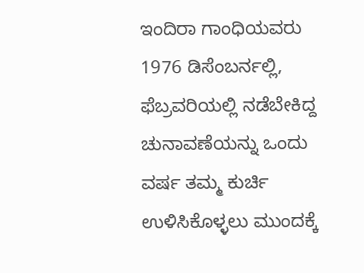ಇಂದಿರಾ ಗಾಂಧಿಯವರು 1976 ಡಿಸೆಂಬರ್ನಲ್ಲಿ, ಫೆಬ್ರವರಿಯಲ್ಲಿ ನಡೆಬೇಕಿದ್ದ ಚುನಾವಣೆಯನ್ನು ಒಂದು ವರ್ಷ ತಮ್ಮ ಕುರ್ಚಿ ಉಳಿಸಿಕೊಳ್ಳಲು ಮುಂದಕ್ಕೆ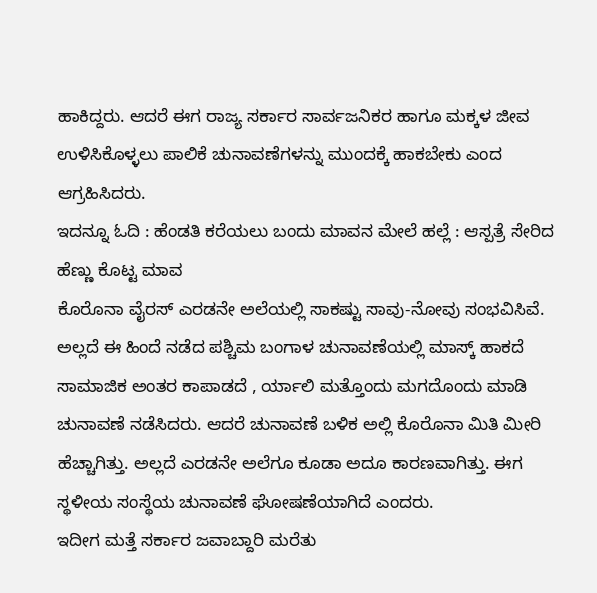ಹಾಕಿದ್ದರು. ಆದರೆ ಈಗ ರಾಜ್ಯ ಸರ್ಕಾರ ಸಾರ್ವಜನಿಕರ ಹಾಗೂ ಮಕ್ಕಳ ಜೀವ ಉಳಿಸಿಕೊಳ್ಳಲು ಪಾಲಿಕೆ ಚುನಾವಣೆಗಳನ್ನು ಮುಂದಕ್ಕೆ ಹಾಕಬೇಕು ಎಂದ ಆಗ್ರಹಿಸಿದರು.
ಇದನ್ನೂ ಓದಿ : ಹೆಂಡತಿ ಕರೆಯಲು ಬಂದು ಮಾವನ ಮೇಲೆ ಹಲ್ಲೆ : ಆಸ್ಪತ್ರೆ ಸೇರಿದ ಹೆಣ್ಣು ಕೊಟ್ಟ ಮಾವ
ಕೊರೊನಾ ವೈರಸ್ ಎರಡನೇ ಅಲೆಯಲ್ಲಿ ಸಾಕಷ್ಟು ಸಾವು-ನೋವು ಸಂಭವಿಸಿವೆ. ಅಲ್ಲದೆ ಈ ಹಿಂದೆ ನಡೆದ ಪಶ್ಚಿಮ ಬಂಗಾಳ ಚುನಾವಣೆಯಲ್ಲಿ ಮಾಸ್ಕ್ ಹಾಕದೆ ಸಾಮಾಜಿಕ ಅಂತರ ಕಾಪಾಡದೆ , ರ್ಯಾಲಿ ಮತ್ತೊಂದು ಮಗದೊಂದು ಮಾಡಿ ಚುನಾವಣೆ ನಡೆಸಿದರು. ಆದರೆ ಚುನಾವಣೆ ಬಳಿಕ ಅಲ್ಲಿ ಕೊರೊನಾ ಮಿತಿ ಮೀರಿ ಹೆಚ್ಚಾಗಿತ್ತು. ಅಲ್ಲದೆ ಎರಡನೇ ಅಲೆಗೂ ಕೂಡಾ ಅದೂ ಕಾರಣವಾಗಿತ್ತು. ಈಗ ಸ್ಥಳೀಯ ಸಂಸ್ಥೆಯ ಚುನಾವಣೆ ಘೋಷಣೆಯಾಗಿದೆ ಎಂದರು.
ಇದೀಗ ಮತ್ತೆ ಸರ್ಕಾರ ಜವಾಬ್ದಾರಿ ಮರೆತು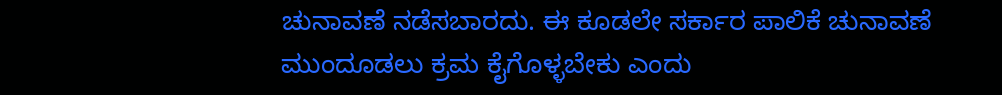ಚುನಾವಣೆ ನಡೆಸಬಾರದು. ಈ ಕೂಡಲೇ ಸರ್ಕಾರ ಪಾಲಿಕೆ ಚುನಾವಣೆ ಮುಂದೂಡಲು ಕ್ರಮ ಕೈಗೊಳ್ಳಬೇಕು ಎಂದು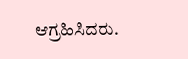ಆಗ್ರಹಿಸಿದರು.